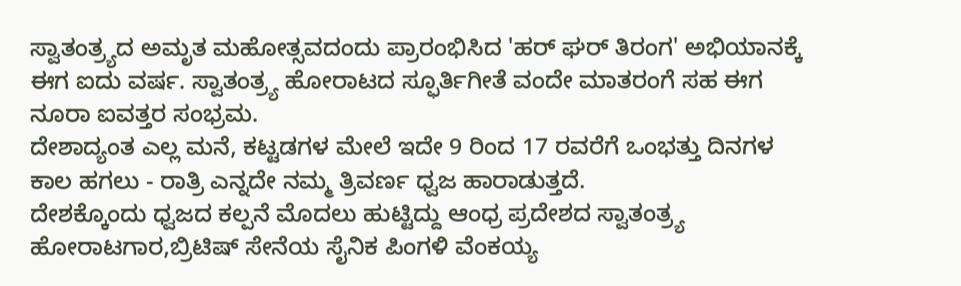ಸ್ವಾತಂತ್ರ್ಯದ ಅಮೃತ ಮಹೋತ್ಸವದಂದು ಪ್ರಾರಂಭಿಸಿದ 'ಹರ್ ಘರ್ ತಿರಂಗ' ಅಭಿಯಾನಕ್ಕೆ ಈಗ ಐದು ವರ್ಷ. ಸ್ವಾತಂತ್ರ್ಯ ಹೋರಾಟದ ಸ್ಫೂರ್ತಿಗೀತೆ ವಂದೇ ಮಾತರಂಗೆ ಸಹ ಈಗ ನೂರಾ ಐವತ್ತರ ಸಂಭ್ರಮ.
ದೇಶಾದ್ಯಂತ ಎಲ್ಲ ಮನೆ, ಕಟ್ಟಡಗಳ ಮೇಲೆ ಇದೇ 9 ರಿಂದ 17 ರವರೆಗೆ ಒಂಭತ್ತು ದಿನಗಳ ಕಾಲ ಹಗಲು - ರಾತ್ರಿ ಎನ್ನದೇ ನಮ್ಮ ತ್ರಿವರ್ಣ ಧ್ವಜ ಹಾರಾಡುತ್ತದೆ.
ದೇಶಕ್ಕೊಂದು ಧ್ವಜದ ಕಲ್ಪನೆ ಮೊದಲು ಹುಟ್ಟಿದ್ದು ಆಂಧ್ರ ಪ್ರದೇಶದ ಸ್ವಾತಂತ್ರ್ಯ ಹೋರಾಟಗಾರ,ಬ್ರಿಟಿಷ್ ಸೇನೆಯ ಸೈನಿಕ ಪಿಂಗಳಿ ವೆಂಕಯ್ಯ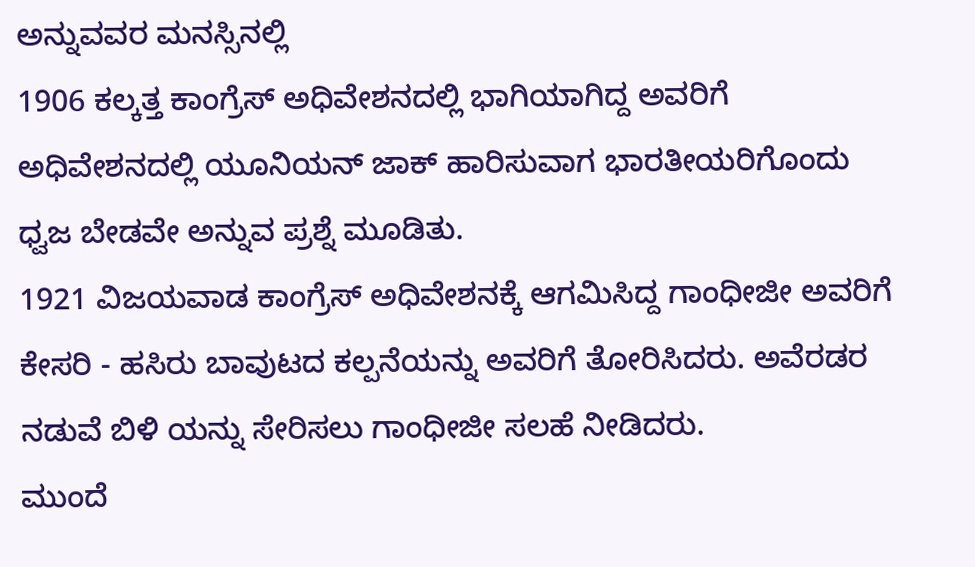ಅನ್ನುವವರ ಮನಸ್ಸಿನಲ್ಲಿ
1906 ಕಲ್ಕತ್ತ ಕಾಂಗ್ರೆಸ್ ಅಧಿವೇಶನದಲ್ಲಿ ಭಾಗಿಯಾಗಿದ್ದ ಅವರಿಗೆ ಅಧಿವೇಶನದಲ್ಲಿ ಯೂನಿಯನ್ ಜಾಕ್ ಹಾರಿಸುವಾಗ ಭಾರತೀಯರಿಗೊಂದು ಧ್ವಜ ಬೇಡವೇ ಅನ್ನುವ ಪ್ರಶ್ನೆ ಮೂಡಿತು.
1921 ವಿಜಯವಾಡ ಕಾಂಗ್ರೆಸ್ ಅಧಿವೇಶನಕ್ಕೆ ಆಗಮಿಸಿದ್ದ ಗಾಂಧೀಜೀ ಅವರಿಗೆ ಕೇಸರಿ - ಹಸಿರು ಬಾವುಟದ ಕಲ್ಪನೆಯನ್ನು ಅವರಿಗೆ ತೋರಿಸಿದರು. ಅವೆರಡರ ನಡುವೆ ಬಿಳಿ ಯನ್ನು ಸೇರಿಸಲು ಗಾಂಧೀಜೀ ಸಲಹೆ ನೀಡಿದರು.
ಮುಂದೆ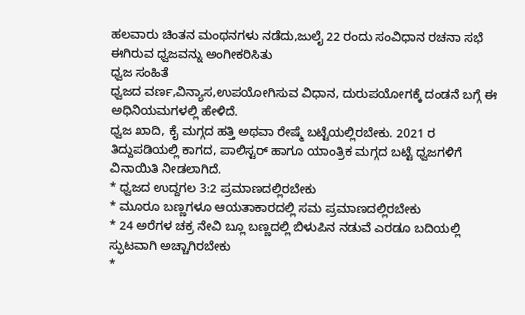ಹಲವಾರು ಚಿಂತನ ಮಂಥನಗಳು ನಡೆದು,ಜುಲೈ 22 ರಂದು ಸಂವಿಧಾನ ರಚನಾ ಸಭೆ ಈಗಿರುವ ಧ್ವಜವನ್ನು ಅಂಗೀಕರಿಸಿತು
ಧ್ವಜ ಸಂಹಿತೆ
ಧ್ವಜದ ವರ್ಣ,ವಿನ್ಯಾಸ,ಉಪಯೋಗಿಸುವ ವಿಧಾನ, ದುರುಪಯೋಗಕ್ಕೆ ದಂಡನೆ ಬಗ್ಗೆ ಈ ಅಧಿನಿಯಮಗಳಲ್ಲಿ ಹೇಳಿದೆ.
ಧ್ವಜ ಖಾದಿ, ಕೈ ಮಗ್ಗದ ಹತ್ತಿ ಅಥವಾ ರೇಷ್ಮೆ ಬಟ್ಟೆಯಲ್ಲಿರಬೇಕು. 2021 ರ ತಿದ್ದುಪಡಿಯಲ್ಲಿ ಕಾಗದ, ಪಾಲಿಸ್ಟರ್ ಹಾಗೂ ಯಾಂತ್ರಿಕ ಮಗ್ಗದ ಬಟ್ಟೆ ಧ್ವಜಗಳಿಗೆ ವಿನಾಯಿತಿ ನೀಡಲಾಗಿದೆ.
* ಧ್ವಜದ ಉದ್ದಗಲ 3:2 ಪ್ರಮಾಣದಲ್ಲಿರಬೇಕು
* ಮೂರೂ ಬಣ್ಣಗಳೂ ಆಯತಾಕಾರದಲ್ಲಿ ಸಮ ಪ್ರಮಾಣದಲ್ಲಿರಬೇಕು
* 24 ಅರೆಗಳ ಚಕ್ರ ನೇವಿ ಬ್ಲೂ ಬಣ್ಣದಲ್ಲಿ ಬಿಳುಪಿನ ನಡುವೆ ಎರಡೂ ಬದಿಯಲ್ಲಿ ಸ್ಫುಟವಾಗಿ ಅಚ್ಚಾಗಿರಬೇಕು
*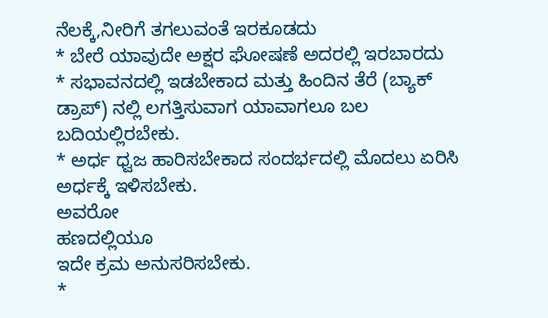ನೆಲಕ್ಕೆ,ನೀರಿಗೆ ತಗಲುವಂತೆ ಇರಕೂಡದು
* ಬೇರೆ ಯಾವುದೇ ಅಕ್ಷರ ಘೋಷಣೆ ಅದರಲ್ಲಿ ಇರಬಾರದು
* ಸಭಾವನದಲ್ಲಿ ಇಡಬೇಕಾದ ಮತ್ತು ಹಿಂದಿನ ತೆರೆ (ಬ್ಯಾಕ್ ಡ್ರಾಪ್) ನಲ್ಲಿ ಲಗತ್ತಿಸುವಾಗ ಯಾವಾಗಲೂ ಬಲ ಬದಿಯಲ್ಲಿರಬೇಕು.
* ಅರ್ಧ ಧ್ವಜ ಹಾರಿಸಬೇಕಾದ ಸಂದರ್ಭದಲ್ಲಿ ಮೊದಲು ಏರಿಸಿ ಅರ್ಧಕ್ಕೆ ಇಳಿಸಬೇಕು.
ಅವರೋ
ಹಣದಲ್ಲಿಯೂ
ಇದೇ ಕ್ರಮ ಅನುಸರಿಸಬೇಕು.
*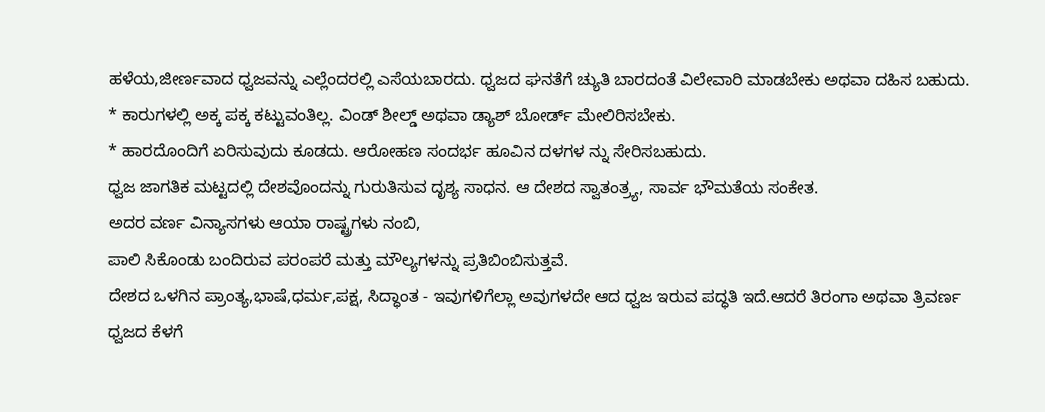ಹಳೆಯ,ಜೀರ್ಣವಾದ ಧ್ವಜವನ್ನು ಎಲ್ಲೆಂದರಲ್ಲಿ ಎಸೆಯಬಾರದು. ಧ್ವಜದ ಘನತೆಗೆ ಚ್ಯುತಿ ಬಾರದಂತೆ ವಿಲೇವಾರಿ ಮಾಡಬೇಕು ಅಥವಾ ದಹಿಸ ಬಹುದು.
* ಕಾರುಗಳಲ್ಲಿ ಅಕ್ಕ ಪಕ್ಕ ಕಟ್ಟುವಂತಿಲ್ಲ. ವಿಂಡ್ ಶೀಲ್ಡ್ ಅಥವಾ ಡ್ಯಾಶ್ ಬೋರ್ಡ್ ಮೇಲಿರಿಸಬೇಕು.
* ಹಾರದೊಂದಿಗೆ ಏರಿಸುವುದು ಕೂಡದು. ಆರೋಹಣ ಸಂದರ್ಭ ಹೂವಿನ ದಳಗಳ ನ್ನು ಸೇರಿಸಬಹುದು.
ಧ್ವಜ ಜಾಗತಿಕ ಮಟ್ಟದಲ್ಲಿ ದೇಶವೊಂದನ್ನು ಗುರುತಿಸುವ ದೃಶ್ಯ ಸಾಧನ. ಆ ದೇಶದ ಸ್ವಾತಂತ್ರ್ಯ, ಸಾರ್ವ ಭೌಮತೆಯ ಸಂಕೇತ.
ಅದರ ವರ್ಣ ವಿನ್ಯಾಸಗಳು ಆಯಾ ರಾಷ್ಟ್ರಗಳು ನಂಬಿ,
ಪಾಲಿ ಸಿಕೊಂಡು ಬಂದಿರುವ ಪರಂಪರೆ ಮತ್ತು ಮೌಲ್ಯಗಳನ್ನು ಪ್ರತಿಬಿಂಬಿಸುತ್ತವೆ.
ದೇಶದ ಒಳಗಿನ ಪ್ರಾಂತ್ಯ,ಭಾಷೆ,ಧರ್ಮ,ಪಕ್ಷ, ಸಿದ್ಧಾಂತ - ಇವುಗಳಿಗೆಲ್ಲಾ ಅವುಗಳದೇ ಆದ ಧ್ವಜ ಇರುವ ಪದ್ಧತಿ ಇದೆ.ಆದರೆ ತಿರಂಗಾ ಅಥವಾ ತ್ರಿವರ್ಣ ಧ್ವಜದ ಕೆಳಗೆ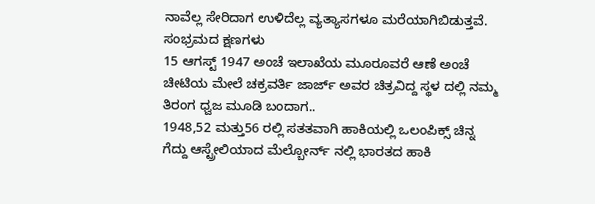ನಾವೆಲ್ಲ ಸೇರಿದಾಗ ಉಳಿದೆಲ್ಲ ವ್ಯತ್ಯಾಸಗಳೂ ಮರೆಯಾಗಿಬಿಡುತ್ತವೆ.
ಸಂಭ್ರಮದ ಕ್ಷಣಗಳು
15 ಆಗಸ್ಟ್ 1947 ಅಂಚೆ ಇಲಾಖೆಯ ಮೂರೂವರೆ ಆಣೆ ಅಂಚೆ ಚೀಟಿಯ ಮೇಲೆ ಚಕ್ರವರ್ತಿ ಜಾರ್ಜ್ ಅವರ ಚಿತ್ರವಿದ್ದ ಸ್ಥಳ ದಲ್ಲಿ ನಮ್ಮ ತಿರಂಗ ಧ್ವಜ ಮೂಡಿ ಬಂದಾಗ..
1948,52 ಮತ್ತು56 ರಲ್ಲಿ ಸತತವಾಗಿ ಹಾಕಿಯಲ್ಲಿ ಒಲಂಪಿಕ್ಸ್ ಚಿನ್ನ ಗೆದ್ದು ಆಸ್ಟ್ರೇಲಿಯಾದ ಮೆಲ್ಬೋರ್ನ್ ನಲ್ಲಿ ಭಾರತದ ಹಾಕಿ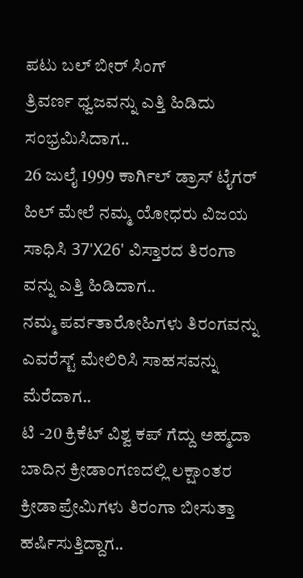ಪಟು ಬಲ್ ಬೀರ್ ಸಿಂಗ್
ತ್ರಿವರ್ಣ ಧ್ವಜವನ್ನು ಎತ್ತಿ ಹಿಡಿದು ಸಂಭ್ರಮಿಸಿದಾಗ..
26 ಜುಲೈ 1999 ಕಾರ್ಗಿಲ್ ಡ್ರಾಸ್ ಟೈಗರ್ ಹಿಲ್ ಮೇಲೆ ನಮ್ಮ ಯೋಧರು ವಿಜಯ ಸಾಧಿಸಿ 37'X26' ವಿಸ್ತಾರದ ತಿರಂಗಾ ವನ್ನು ಎತ್ತಿ ಹಿಡಿದಾಗ..
ನಮ್ಮ ಪರ್ವತಾರೋಹಿಗಳು ತಿರಂಗವನ್ನು ಎವರೆಸ್ಟ್ ಮೇಲಿರಿಸಿ ಸಾಹಸವನ್ನು ಮೆರೆದಾಗ..
ಟಿ -20 ಕ್ರಿಕೆಟ್ ವಿಶ್ವ ಕಪ್ ಗೆದ್ದು ಅಹ್ಮದಾ ಬಾದಿನ ಕ್ರೀಡಾಂಗಣದಲ್ಲಿ ಲಕ್ಷಾಂತರ ಕ್ರೀಡಾಪ್ರೇಮಿಗಳು ತಿರಂಗಾ ಬೀಸುತ್ತಾ ಹರ್ಷಿಸುತ್ತಿದ್ದಾಗ..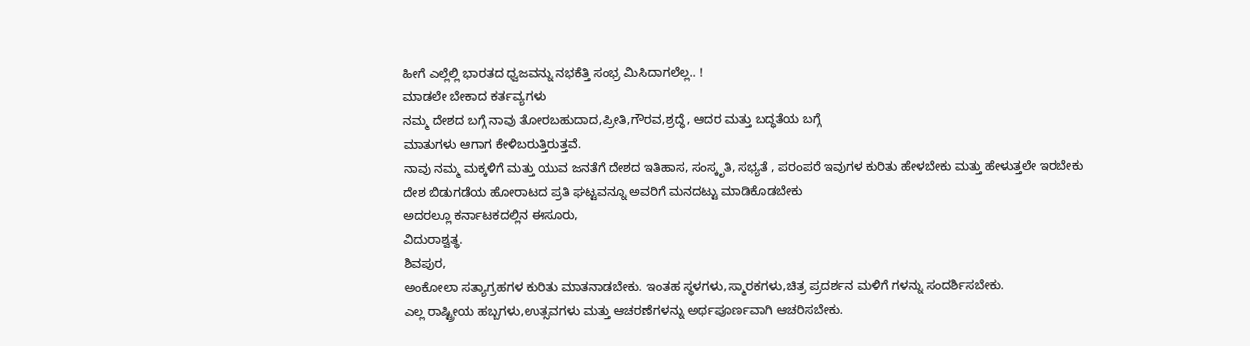ಹೀಗೆ ಎಲ್ಲೆಲ್ಲಿ ಭಾರತದ ಧ್ವಜವನ್ನು ನಭಕೆತ್ತಿ ಸಂಭ್ರ ಮಿಸಿದಾಗಲೆಲ್ಲ.. !
ಮಾಡಲೇ ಬೇಕಾದ ಕರ್ತವ್ಯಗಳು
ನಮ್ಮ ದೇಶದ ಬಗ್ಗೆ ನಾವು ತೋರಬಹುದಾದ,ಪ್ರೀತಿ,ಗೌರವ,ಶ್ರದ್ಧೆ, ಆದರ ಮತ್ತು ಬದ್ಧತೆಯ ಬಗ್ಗೆ
ಮಾತುಗಳು ಆಗಾಗ ಕೇಳಿಬರುತ್ತಿರುತ್ತವೆ.
ನಾವು ನಮ್ಮ ಮಕ್ಕಳಿಗೆ ಮತ್ತು ಯುವ ಜನತೆಗೆ ದೇಶದ ಇತಿಹಾಸ, ಸಂಸ್ಕೃತಿ, ಸಭ್ಯತೆ , ಪರಂಪರೆ ಇವುಗಳ ಕುರಿತು ಹೇಳಬೇಕು ಮತ್ತು ಹೇಳುತ್ತಲೇ ಇರಬೇಕು
ದೇಶ ಬಿಡುಗಡೆಯ ಹೋರಾಟದ ಪ್ರತಿ ಘಟ್ಟವನ್ನೂ ಅವರಿಗೆ ಮನದಟ್ಟು ಮಾಡಿಕೊಡಬೇಕು
ಅದರಲ್ಲೂ ಕರ್ನಾಟಕದಲ್ಲಿನ ಈಸೂರು,
ವಿದುರಾಶ್ವತ್ಥ.
ಶಿವಪುರ,
ಅಂಕೋಲಾ ಸತ್ಯಾಗ್ರಹಗಳ ಕುರಿತು ಮಾತನಾಡಬೇಕು. ಇಂತಹ ಸ್ಥಳಗಳು,ಸ್ಮಾರಕಗಳು,ಚಿತ್ರ ಪ್ರದರ್ಶನ ಮಳಿಗೆ ಗಳನ್ನು ಸಂದರ್ಶಿಸಬೇಕು.
ಎಲ್ಲ ರಾಷ್ಟ್ರೀಯ ಹಬ್ಬಗಳು,ಉತ್ಸವಗಳು ಮತ್ತು ಆಚರಣೆಗಳನ್ನು ಅರ್ಥಪೂರ್ಣವಾಗಿ ಆಚರಿಸಬೇಕು.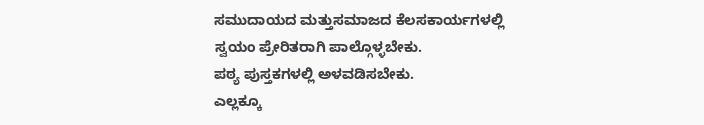ಸಮುದಾಯದ ಮತ್ತುಸಮಾಜದ ಕೆಲಸಕಾರ್ಯಗಳಲ್ಲಿ ಸ್ವಯಂ ಪ್ರೇರಿತರಾಗಿ ಪಾಲ್ಗೊಳ್ಳಬೇಕು.
ಪಠ್ಯ ಪುಸ್ತಕಗಳಲ್ಲಿ ಅಳವಡಿಸಬೇಕು.
ಎಲ್ಲಕ್ಕೂ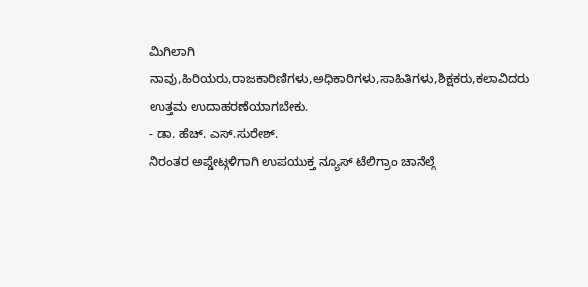ಮಿಗಿಲಾಗಿ ನಾವು,ಹಿರಿಯರು,ರಾಜಕಾರಿಣಿಗಳು,ಅಧಿಕಾರಿಗಳು,ಸಾಹಿತಿಗಳು,ಶಿಕ್ಷಕರು,ಕಲಾವಿದರು ಉತ್ತಮ ಉದಾಹರಣೆಯಾಗಬೇಕು.
- ಡಾ. ಹೆಚ್. ಎಸ್.ಸುರೇಶ್.
ನಿರಂತರ ಅಪ್ಡೇಟ್ಗಳಿಗಾಗಿ ಉಪಯುಕ್ತ ನ್ಯೂಸ್ ಟೆಲಿಗ್ರಾಂ ಚಾನೆಲ್ಗೆ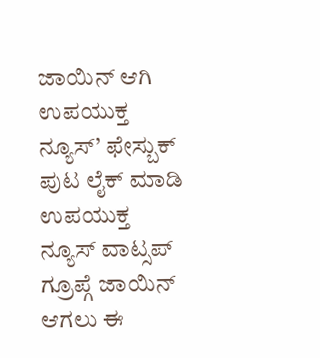ಜಾಯಿನ್ ಆಗಿ
ಉಪಯುಕ್ತ ನ್ಯೂಸ್’ ಫೇಸ್ಬುಕ್ ಪುಟ ಲೈಕ್ ಮಾಡಿ
ಉಪಯುಕ್ತ ನ್ಯೂಸ್ ವಾಟ್ಸಪ್ ಗ್ರೂಪ್ಗೆ ಜಾಯಿನ್ ಆಗಲು ಈ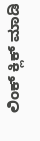ಲಿಂಕ್ ಕ್ಲಿಕ್ ಮಾಡಿ